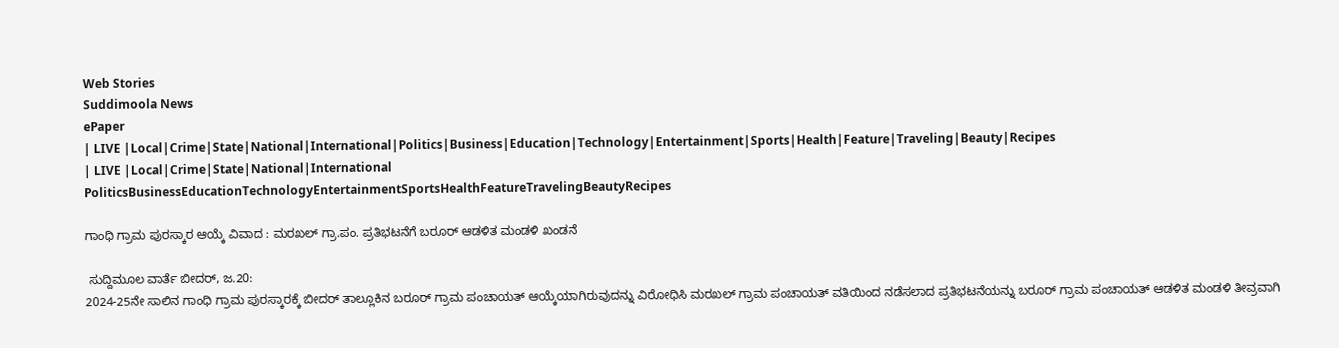Web Stories
Suddimoola News
ePaper
| LIVE |Local|Crime|State|National|International|Politics|Business|Education|Technology|Entertainment|Sports|Health|Feature|Traveling|Beauty|Recipes
| LIVE |Local|Crime|State|National|International
PoliticsBusinessEducationTechnologyEntertainmentSportsHealthFeatureTravelingBeautyRecipes

ಗಾಂಧಿ ಗ್ರಾಮ ಪುರಸ್ಕಾರ ಆಯ್ಕೆ ವಿವಾದ : ಮರಖಲ್ ಗ್ರಾ.ಪಂ. ಪ್ರತಿಭಟನೆಗೆ ಬರೂರ್ ಆಡಳಿತ ಮಂಡಳಿ ಖಂಡನೆ

 ಸುದ್ದಿಮೂಲ ವಾರ್ತೆ ಬೀದರ್, ಜ.20:
2024-25ನೇ ಸಾಲಿನ ಗಾಂಧಿ ಗ್ರಾಮ ಪುರಸ್ಕಾರಕ್ಕೆ ಬೀದರ್ ತಾಲ್ಲೂಕಿನ ಬರೂರ್ ಗ್ರಾಮ ಪಂಚಾಯತ್ ಆಯ್ಕೆಯಾಗಿರುವುದನ್ನು ವಿರೋಧಿಸಿ ಮರಖಲ್ ಗ್ರಾಮ ಪಂಚಾಯತ್ ವತಿಯಿಂದ ನಡೆಸಲಾದ ಪ್ರತಿಭಟನೆಯನ್ನು ಬರೂರ್ ಗ್ರಾಮ ಪಂಚಾಯತ್ ಆಡಳಿತ ಮಂಡಳಿ ತೀವ್ರವಾಗಿ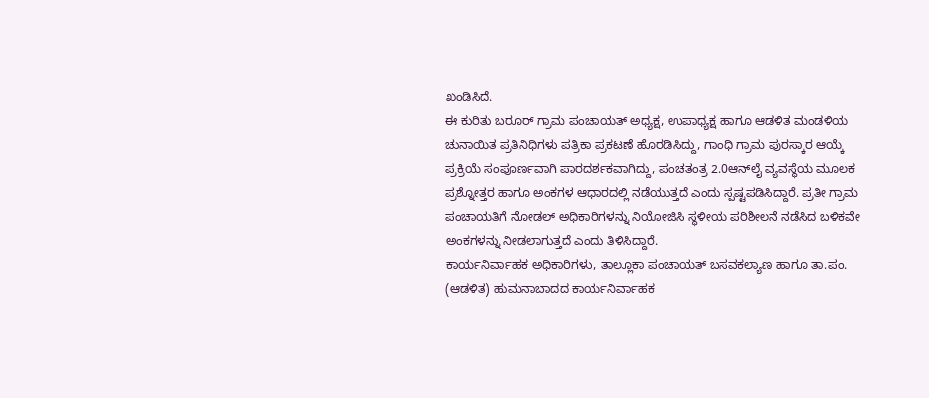ಖಂಡಿಸಿದೆ.
ಈ ಕುರಿತು ಬರೂರ್ ಗ್ರಾಮ ಪಂಚಾಯತ್ ಅಧ್ಯಕ್ಷ, ಉಪಾಧ್ಯಕ್ಷ ಹಾಗೂ ಆಡಳಿತ ಮಂಡಳಿಯ ಚುನಾಯಿತ ಪ್ರತಿನಿಧಿಗಳು ಪತ್ರಿಕಾ ಪ್ರಕಟಣೆ ಹೊರಡಿಸಿದ್ದು, ಗಾಂಧಿ ಗ್ರಾಮ ಪುರಸ್ಕಾರ ಆಯ್ಕೆ ಪ್ರಕ್ರಿಯೆ ಸಂಪೂರ್ಣವಾಗಿ ಪಾರದರ್ಶಕವಾಗಿದ್ದು, ಪಂಚತಂತ್ರ 2.0ಆನ್‌ಲೈ ವ್ಯವಸ್ಥೆಯ ಮೂಲಕ ಪ್ರಶ್ನೋತ್ತರ ಹಾಗೂ ಅಂಕಗಳ ಆಧಾರದಲ್ಲಿ ನಡೆಯುತ್ತದೆ ಎಂದು ಸ್ಪಷ್ಟಪಡಿಸಿದ್ದಾರೆ. ಪ್ರತೀ ಗ್ರಾಮ ಪಂಚಾಯತಿಗೆ ನೋಡಲ್ ಅಧಿಕಾರಿಗಳನ್ನು ನಿಯೋಜಿಸಿ ಸ್ಥಳೀಯ ಪರಿಶೀಲನೆ ನಡೆಸಿದ ಬಳಿಕವೇ ಅಂಕಗಳನ್ನು ನೀಡಲಾಗುತ್ತದೆ ಎಂದು ತಿಳಿಸಿದ್ದಾರೆ.
ಕಾರ್ಯನಿರ್ವಾಹಕ ಅಧಿಕಾರಿಗಳು, ತಾಲ್ಲೂಕಾ ಪಂಚಾಯತ್ ಬಸವಕಲ್ಯಾಣ ಹಾಗೂ ತಾ.ಪಂ. (ಆಡಳಿತ) ಹುಮನಾಬಾದದ ಕಾರ್ಯನಿರ್ವಾಹಕ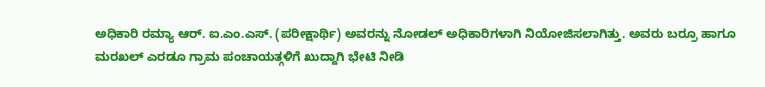ಅಧಿಕಾರಿ ರಮ್ಯಾ ಆರ್. ಐ.ಎಂ.ಎಸ್. (ಪರೀಕ್ಷಾರ್ಥಿ) ಅವರನ್ನು ನೋಡಲ್ ಅಧಿಕಾರಿಗಳಾಗಿ ನಿಯೋಜಿಸಲಾಗಿತ್ತು. ಅವರು ಬರ್ರೂ ಹಾಗೂ ಮರಖಲ್ ಎರಡೂ ಗ್ರಾಮ ಪಂಚಾಯತ್ಗಳಿಗೆ ಖುದ್ದಾಗಿ ಭೇಟಿ ನೀಡಿ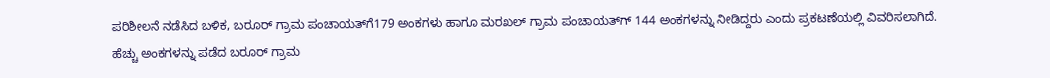ಪರಿಶೀಲನೆ ನಡೆಸಿದ ಬಳಿಕ, ಬರೂರ್ ಗ್ರಾಮ ಪಂಚಾಯತ್‌ಗೆ179 ಅಂಕಗಳು ಹಾಗೂ ಮರಖಲ್ ಗ್ರಾಮ ಪಂಚಾಯತ್‌ಗ್‌ 144 ಅಂಕಗಳನ್ನು ನೀಡಿದ್ದರು ಎಂದು ಪ್ರಕಟಣೆಯಲ್ಲಿ ವಿವರಿಸಲಾಗಿದೆ.
ಹೆಚ್ಚು ಅಂಕಗಳನ್ನು ಪಡೆದ ಬರೂರ್ ಗ್ರಾಮ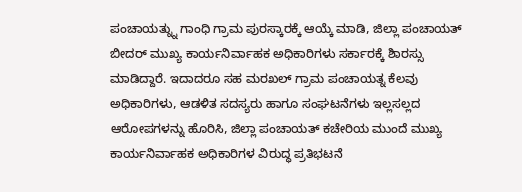ಪಂಚಾಯತ್ನ್ನು ಗಾಂಧಿ ಗ್ರಾಮ ಪುರಸ್ಕಾರಕ್ಕೆ ಆಯ್ಕೆ ಮಾಡಿ, ಜಿಲ್ಲಾ ಪಂಚಾಯತ್ ಬೀದರ್ ಮುಖ್ಯ ಕಾರ್ಯನಿರ್ವಾಹಕ ಅಧಿಕಾರಿಗಳು ಸರ್ಕಾರಕ್ಕೆ ಶಿಾರಸ್ಸು ಮಾಡಿದ್ದಾರೆ. ಇದಾದರೂ ಸಹ ಮರಖಲ್ ಗ್ರಾಮ ಪಂಚಾಯತ್ನ ಕೆಲವು ಅಧಿಕಾರಿಗಳು, ಆಡಳಿತ ಸದಸ್ಯರು ಹಾಗೂ ಸಂಘಟನೆಗಳು ಇಲ್ಲಸಲ್ಲದ ಆರೋಪಗಳನ್ನು ಹೊರಿಸಿ, ಜಿಲ್ಲಾ ಪಂಚಾಯತ್ ಕಚೇರಿಯ ಮುಂದೆ ಮುಖ್ಯ ಕಾರ್ಯನಿರ್ವಾಹಕ ಅಧಿಕಾರಿಗಳ ವಿರುದ್ಧ ಪ್ರತಿಭಟನೆ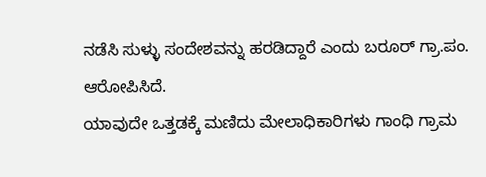ನಡೆಸಿ ಸುಳ್ಳು ಸಂದೇಶವನ್ನು ಹರಡಿದ್ದಾರೆ ಎಂದು ಬರೂರ್ ಗ್ರಾ.ಪಂ. ಆರೋಪಿಸಿದೆ.
ಯಾವುದೇ ಒತ್ತಡಕ್ಕೆ ಮಣಿದು ಮೇಲಾಧಿಕಾರಿಗಳು ಗಾಂಧಿ ಗ್ರಾಮ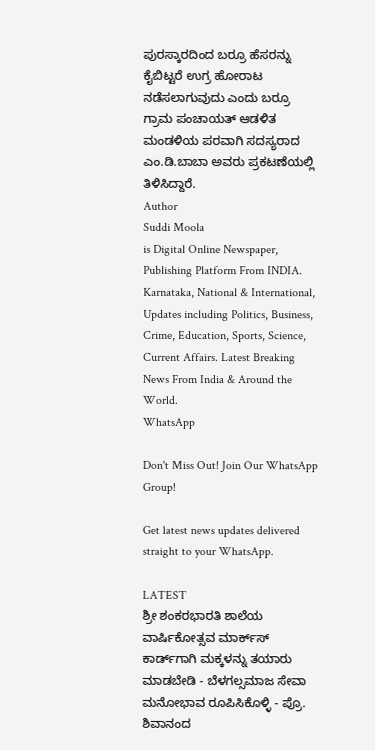ಪುರಸ್ಕಾರದಿಂದ ಬರ್ರೂ ಹೆಸರನ್ನು ಕೈಬಿಟ್ಟರೆ ಉಗ್ರ ಹೋರಾಟ ನಡೆಸಲಾಗುವುದು ಎಂದು ಬರ್ರೂ ಗ್ರಾಮ ಪಂಚಾಯತ್ ಆಡಳಿತ ಮಂಡಳಿಯ ಪರವಾಗಿ ಸದಸ್ಯರಾದ ಎಂ.ಡಿ.ಬಾಬಾ ಅವರು ಪ್ರಕಟಣೆಯಲ್ಲಿ ತಿಳಿಸಿದ್ದಾರೆ.
Author
Suddi Moola
is Digital Online Newspaper, Publishing Platform From INDIA. Karnataka, National & International, Updates including Politics, Business, Crime, Education, Sports, Science, Current Affairs. Latest Breaking News From India & Around the World.
WhatsApp

Don't Miss Out! Join Our WhatsApp Group!

Get latest news updates delivered straight to your WhatsApp.

LATEST
ಶ್ರೀ ಶಂಕರಭಾರತಿ ಶಾಲೆಯ ವಾರ್ಷಿಕೋತ್ಸವ ಮಾರ್ಕ್‌ಸ್‌ ಕಾರ್ಡ್‌ಗಾಗಿ ಮಕ್ಕಳನ್ನು ತಯಾರು ಮಾಡಬೇಡಿ - ಬೆಳಗಲ್ಸಮಾಜ ಸೇವಾ ಮನೋಭಾವ ರೂಪಿಸಿಕೊಳ್ಳಿ - ಪ್ರೊ. ಶಿವಾನಂದ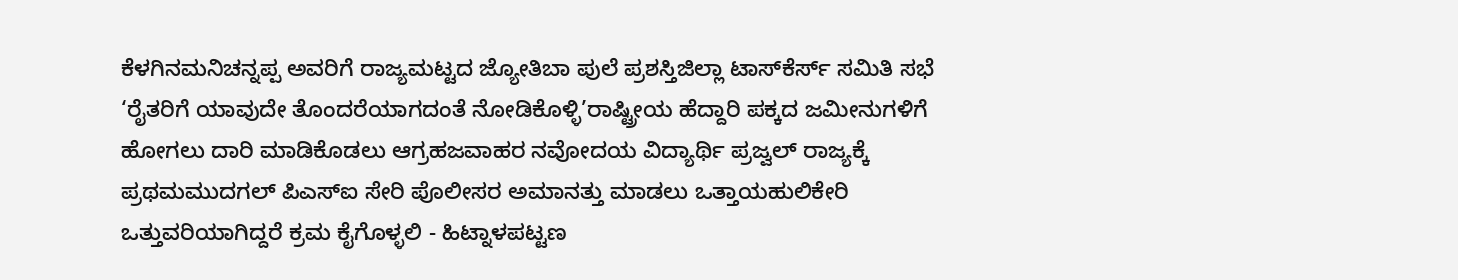ಕೆಳಗಿನಮನಿಚನ್ನಪ್ಪ ಅವರಿಗೆ ರಾಜ್ಯಮಟ್ಟದ ಜ್ಯೋತಿಬಾ ಪುಲೆ ಪ್ರಶಸ್ತಿಜಿಲ್ಲಾ ಟಾಸ್‌‌ಕೆರ್ಸ್ ಸಮಿತಿ ಸಭೆ ‘ರೈತರಿಗೆ ಯಾವುದೇ ತೊಂದರೆಯಾಗದಂತೆ ನೋಡಿಕೊಳ್ಳಿ’ರಾಷ್ಟ್ರೀಯ ಹೆದ್ದಾರಿ ಪಕ್ಕದ ಜಮೀನುಗಳಿಗೆ ಹೋಗಲು ದಾರಿ ಮಾಡಿಕೊಡಲು ಆಗ್ರಹಜವಾಹರ ನವೋದಯ ವಿದ್ಯಾರ್ಥಿ ಪ್ರಜ್ವಲ್ ರಾಜ್ಯಕ್ಕೆ ಪ್ರಥಮಮುದಗಲ್ ಪಿಎಸ್‌ಐ ಸೇರಿ ಪೊಲೀಸರ ಅಮಾನತ್ತು ಮಾಡಲು ಒತ್ತಾಯಹುಲಿಕೇರಿ ಒತ್ತುವರಿಯಾಗಿದ್ದರೆ ಕ್ರಮ ಕೈಗೊಳ್ಳಲಿ - ಹಿಟ್ನಾಳಪಟ್ಟಣ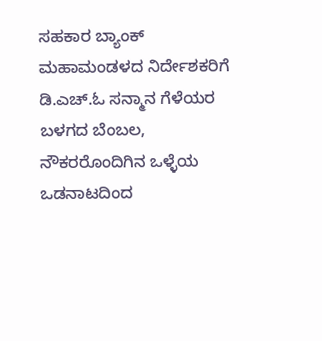ಸಹಕಾರ ಬ್ಯಾಂಕ್ ಮಹಾಮಂಡಳದ ನಿರ್ದೇಶಕರಿಗೆ ಡಿ.ಎಚ್.ಓ ಸನ್ಮಾನ ಗೆಳೆಯರ ಬಳಗದ ಬೆಂಬಲ, ನೌಕರರೊಂದಿಗಿನ ಒಳ್ಳೆಯ ಒಡನಾಟದಿಂದ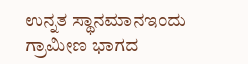ಉನ್ನತ ಸ್ಥಾನಮಾನಇಂದು ಗ್ರಾಮೀಣ ಭಾಗದ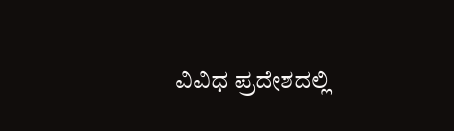ವಿವಿಧ ಪ್ರದೇಶದಲ್ಲಿ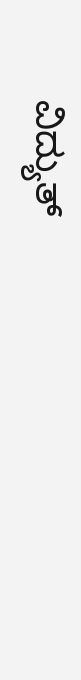ವಿದ್ಯುತ್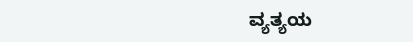ವ್ಯತ್ಯಯ